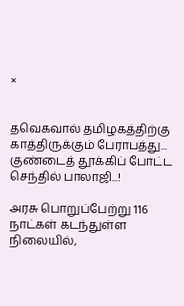×


தவெகவால் தமிழகத்திற்கு காத்திருக்கும் பேராபத்து... குண்டைத் தூக்கிப் போட்ட செந்தில் பாலாஜி...!

அரசு பொறுப்பேற்று 116 நாட்கள் கடந்துள்ள நிலையில்,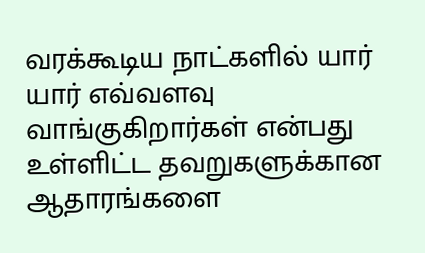வரக்கூடிய நாட்களில் யார் யார் எவ்வளவு வாங்குகிறார்கள் என்பது உள்ளிட்ட தவறுகளுக்கான ஆதாரங்களை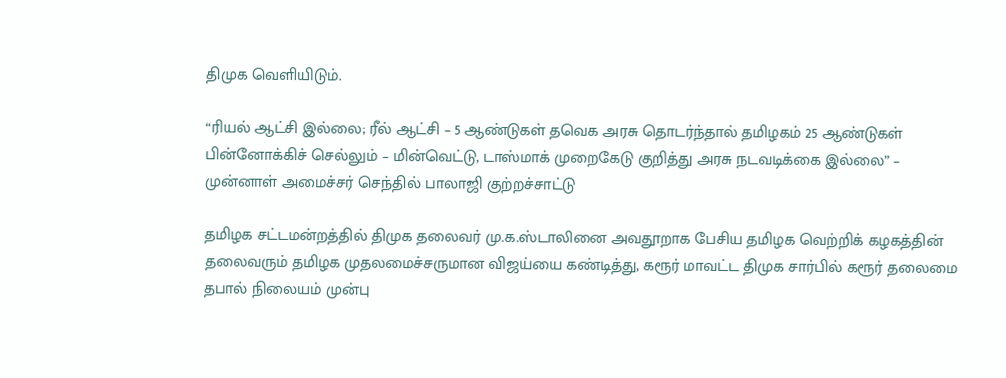திமுக வெளியிடும்.

“ரியல் ஆட்சி இல்லை; ரீல் ஆட்சி – 5 ஆண்டுகள் தவெக அரசு தொடர்ந்தால் தமிழகம் 25 ஆண்டுகள் பின்னோக்கிச் செல்லும் – மின்வெட்டு, டாஸ்மாக் முறைகேடு குறித்து அரசு நடவடிக்கை இல்லை” – முன்னாள் அமைச்சர் செந்தில் பாலாஜி குற்றச்சாட்டு

தமிழக சட்டமன்றத்தில் திமுக தலைவர் மு.க.ஸ்டாலினை அவதூறாக பேசிய தமிழக வெற்றிக் கழகத்தின் தலைவரும் தமிழக முதலமைச்சருமான விஜய்யை கண்டித்து, கரூர் மாவட்ட திமுக சார்பில் கரூர் தலைமை தபால் நிலையம் முன்பு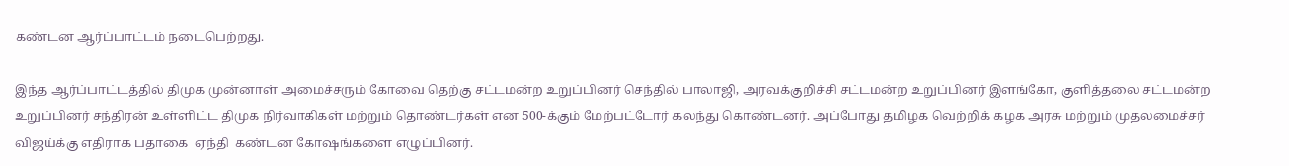கண்டன ஆர்ப்பாட்டம் நடைபெற்றது.

இந்த ஆர்ப்பாட்டத்தில் திமுக முன்னாள் அமைச்சரும் கோவை தெற்கு சட்டமன்ற உறுப்பினர் செந்தில் பாலாஜி, அரவக்குறிச்சி சட்டமன்ற உறுப்பினர் இளங்கோ, குளித்தலை சட்டமன்ற உறுப்பினர் சந்திரன் உள்ளிட்ட திமுக நிர்வாகிகள் மற்றும் தொண்டர்கள் என 500-க்கும் மேற்பட்டோர் கலந்து கொண்டனர். அப்போது தமிழக வெற்றிக் கழக அரசு மற்றும் முதலமைச்சர் விஜய்க்கு எதிராக பதாகை  ஏந்தி  கண்டன கோஷங்களை எழுப்பினர்.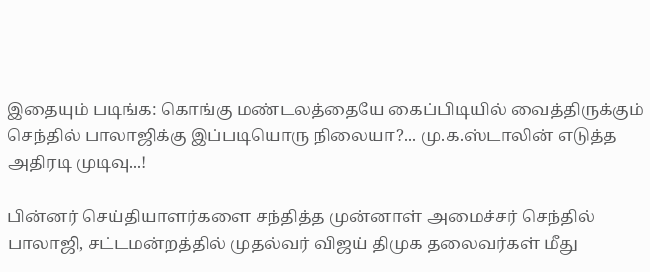இதையும் படிங்க: கொங்கு மண்டலத்தையே கைப்பிடியில் வைத்திருக்கும் செந்தில் பாலாஜிக்கு இப்படியொரு நிலையா?... மு.க.ஸ்டாலின் எடுத்த அதிரடி முடிவு...!

பின்னர் செய்தியாளர்களை சந்தித்த முன்னாள் அமைச்சர் செந்தில் பாலாஜி, சட்டமன்றத்தில் முதல்வர் விஜய் திமுக தலைவர்கள் மீது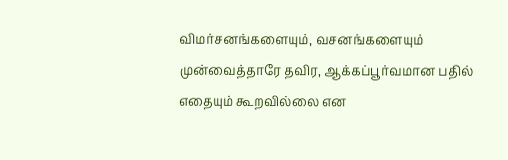விமர்சனங்களையும், வசனங்களையும் முன்வைத்தாரே தவிர, ஆக்கப்பூர்வமான பதில் எதையும் கூறவில்லை என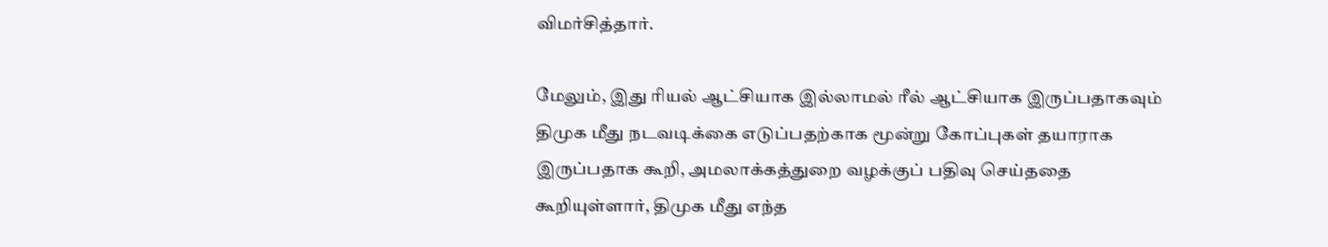விமர்சித்தார்.

மேலும், இது ரியல் ஆட்சியாக இல்லாமல் ரீல் ஆட்சியாக இருப்பதாகவும் திமுக மீது நடவடிக்கை எடுப்பதற்காக மூன்று கோப்புகள் தயாராக இருப்பதாக கூறி, அமலாக்கத்துறை வழக்குப் பதிவு செய்ததை கூறியுள்ளார், திமுக மீது எந்த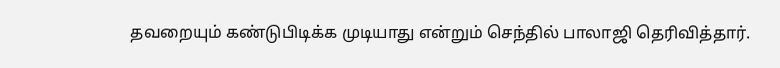தவறையும் கண்டுபிடிக்க முடியாது என்றும் செந்தில் பாலாஜி தெரிவித்தார்.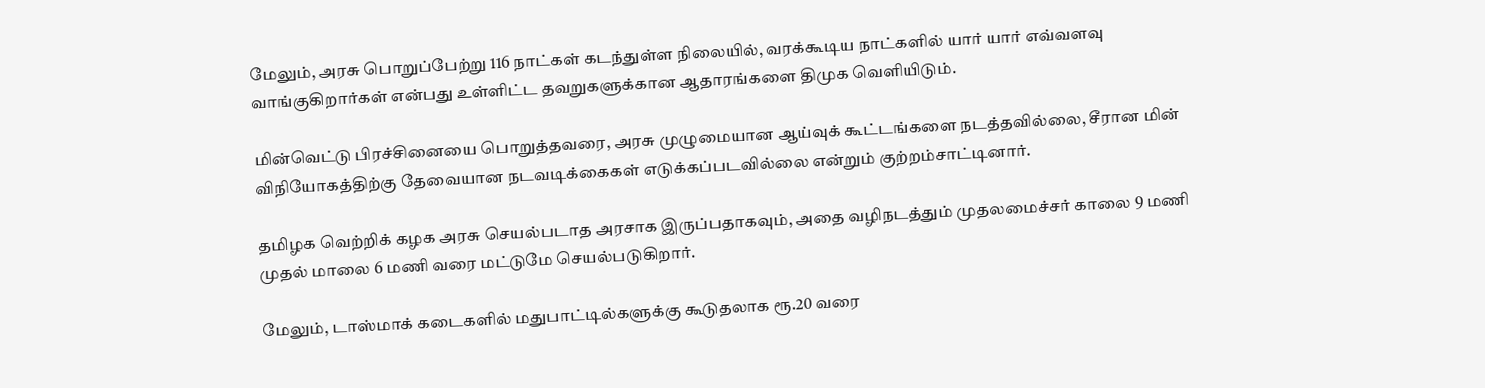மேலும், அரசு பொறுப்பேற்று 116 நாட்கள் கடந்துள்ள நிலையில், வரக்கூடிய நாட்களில் யார் யார் எவ்வளவு வாங்குகிறார்கள் என்பது உள்ளிட்ட தவறுகளுக்கான ஆதாரங்களை திமுக வெளியிடும்.

மின்வெட்டு பிரச்சினையை பொறுத்தவரை, அரசு முழுமையான ஆய்வுக் கூட்டங்களை நடத்தவில்லை, சீரான மின் விநியோகத்திற்கு தேவையான நடவடிக்கைகள் எடுக்கப்படவில்லை என்றும் குற்றம்சாட்டினார்.

தமிழக வெற்றிக் கழக அரசு செயல்படாத அரசாக இருப்பதாகவும், அதை வழிநடத்தும் முதலமைச்சர் காலை 9 மணி முதல் மாலை 6 மணி வரை மட்டுமே செயல்படுகிறார்.

மேலும், டாஸ்மாக் கடைகளில் மதுபாட்டில்களுக்கு கூடுதலாக ரூ.20 வரை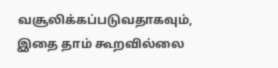வசூலிக்கப்படுவதாகவும், இதை தாம் கூறவில்லை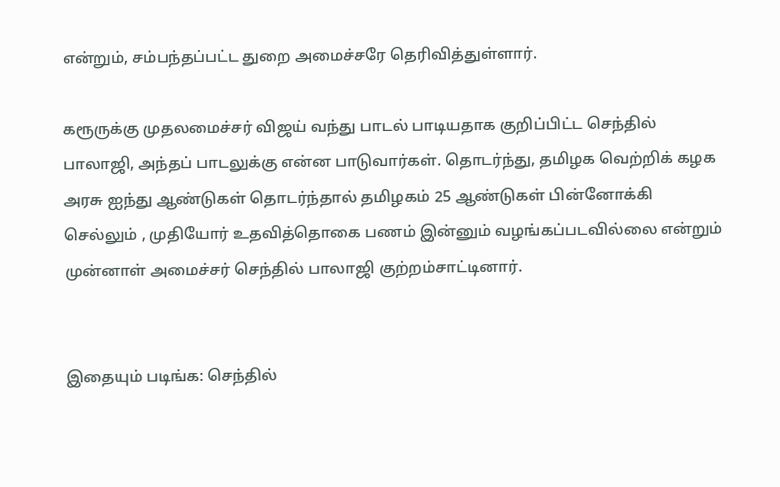என்றும், சம்பந்தப்பட்ட துறை அமைச்சரே தெரிவித்துள்ளார்.

கரூருக்கு முதலமைச்சர் விஜய் வந்து பாடல் பாடியதாக குறிப்பிட்ட செந்தில் பாலாஜி, அந்தப் பாடலுக்கு என்ன பாடுவார்கள். தொடர்ந்து, தமிழக வெற்றிக் கழக அரசு ஐந்து ஆண்டுகள் தொடர்ந்தால் தமிழகம் 25 ஆண்டுகள் பின்னோக்கி செல்லும் , முதியோர் உதவித்தொகை பணம் இன்னும் வழங்கப்படவில்லை என்றும் முன்னாள் அமைச்சர் செந்தில் பாலாஜி குற்றம்சாட்டினார்.


இதையும் படிங்க: செந்தில்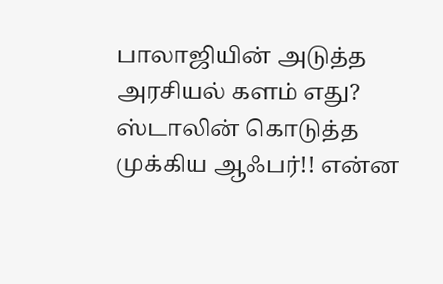பாலாஜியின் அடுத்த அரசியல் களம் எது? ஸ்டாலின் கொடுத்த முக்கிய ஆஃபர்!! என்ன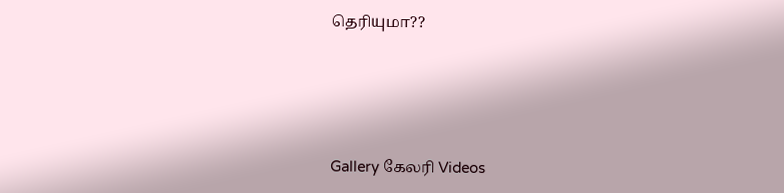தெரியுமா??




Gallery கேலரி Videos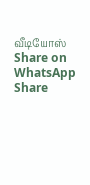வீடியோஸ் Share on WhatsApp Share